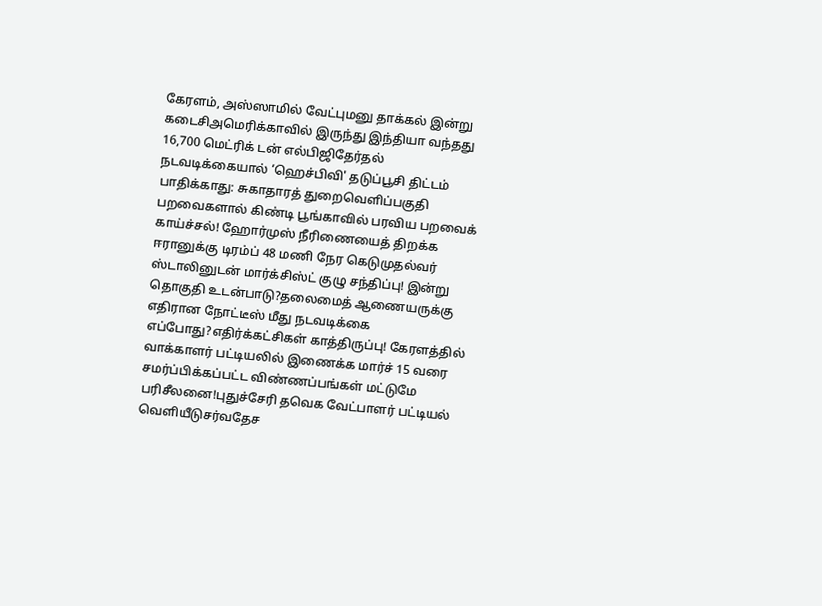கேரளம், அஸ்ஸாமில் வேட்புமனு தாக்கல் இன்று கடைசிஅமெரிக்காவில் இருந்து இந்தியா வந்தது 16,700 மெட்ரிக் டன் எல்பிஜிதேர்தல் நடவடிக்கையால் ‘ஹெச்பிவி' தடுப்பூசி திட்டம் பாதிக்காது: சுகாதாரத் துறைவெளிப்பகுதி பறவைகளால் கிண்டி பூங்காவில் பரவிய பறவைக் காய்ச்சல்! ஹோர்முஸ் நீரிணையைத் திறக்க ஈரானுக்கு டிரம்ப் 48 மணி நேர கெடுமுதல்வர் ஸ்டாலினுடன் மார்க்சிஸ்ட் குழு சந்திப்பு! இன்று தொகுதி உடன்பாடு?தலைமைத் ஆணையருக்கு எதிரான நோட்டீஸ் மீது நடவடிக்கை எப்போது?எதிர்க்கட்சிகள் காத்திருப்பு! கேரளத்தில் வாக்காளர் பட்டியலில் இணைக்க மார்ச் 15 வரை சமர்ப்பிக்கப்பட்ட விண்ணப்பங்கள் மட்டுமே பரிசீலனை!புதுச்சேரி தவெக வேட்பாளர் பட்டியல் வெளியீடுசர்வதேச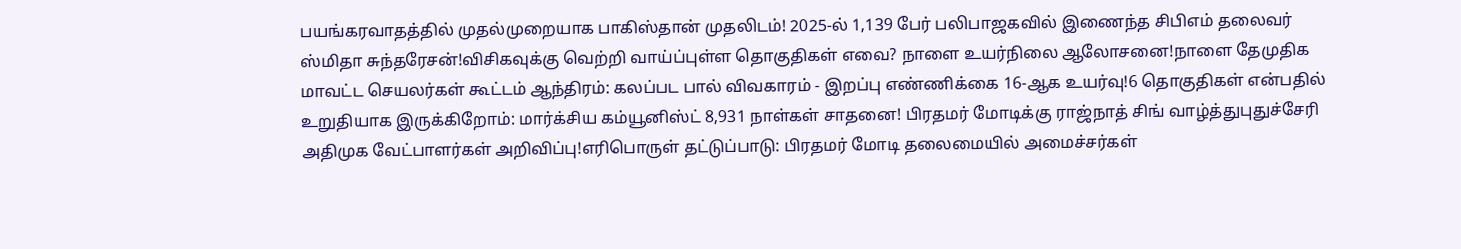பயங்கரவாதத்தில் முதல்முறையாக பாகிஸ்தான் முதலிடம்! 2025-ல் 1,139 பேர் பலிபாஜகவில் இணைந்த சிபிஎம் தலைவர் ஸ்மிதா சுந்தரேசன்!விசிகவுக்கு வெற்றி வாய்ப்புள்ள தொகுதிகள் எவை? நாளை உயர்நிலை ஆலோசனை!நாளை தேமுதிக மாவட்ட செயலர்கள் கூட்டம் ஆந்திரம்: கலப்பட பால் விவகாரம் - இறப்பு எண்ணிக்கை 16-ஆக உயர்வு!6 தொகுதிகள் என்பதில் உறுதியாக இருக்கிறோம்: மார்க்சிய கம்யூனிஸ்ட் 8,931 நாள்கள் சாதனை! பிரதமர் மோடிக்கு ராஜ்நாத் சிங் வாழ்த்துபுதுச்சேரி அதிமுக வேட்பாளர்கள் அறிவிப்பு!எரிபொருள் தட்டுப்பாடு: பிரதமர் மோடி தலைமையில் அமைச்சர்கள்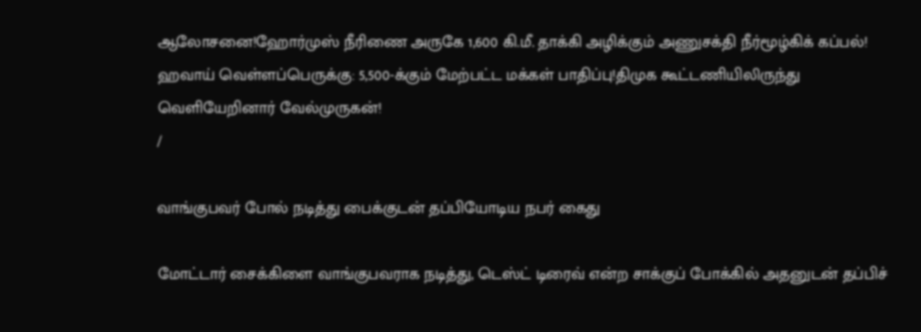ஆலோசனை!ஹோர்முஸ் நீரிணை அருகே 1,600 கி.மீ. தாக்கி அழிக்கும் அணுசக்தி நீர்மூழ்கிக் கப்பல்! ஹவாய் வெள்ளப்பெருக்கு: 5,500-க்கும் மேற்பட்ட மக்கள் பாதிப்பு!திமுக கூட்டணியிலிருந்து வெளியேறினார் வேல்முருகன்!
/

வாங்குபவர் போல் நடித்து பைக்குடன் தப்பியோடிய நபர் கைது

மோட்டார் சைக்கிளை வாங்குபவராக நடித்து, டெஸ்ட் டிரைவ் என்ற சாக்குப் போக்கில் அதனுடன் தப்பிச்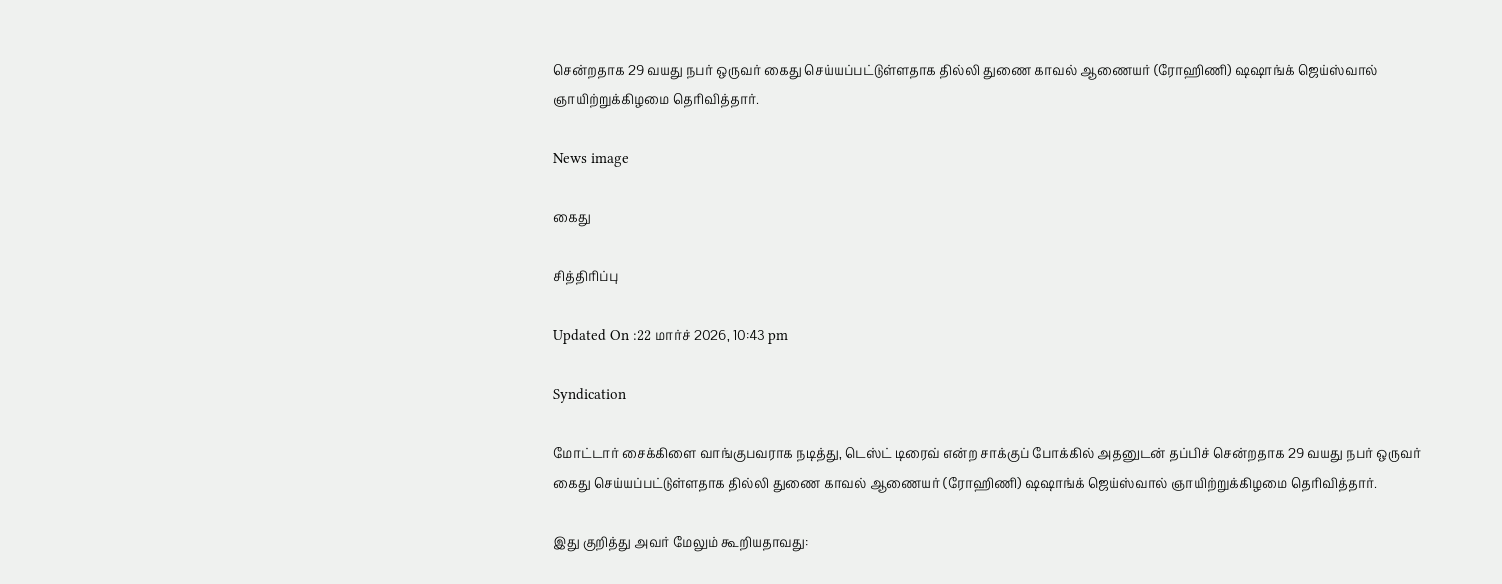சென்றதாக 29 வயது நபர் ஒருவர் கைது செய்யப்பட்டுள்ளதாக தில்லி துணை காவல் ஆணையர் (ரோஹிணி) ஷஷாங்க் ஜெய்ஸ்வால் ஞாயிற்றுக்கிழமை தெரிவித்தார்.

News image

கைது

சித்திரிப்பு

Updated On :22 மார்ச் 2026, 10:43 pm

Syndication

மோட்டார் சைக்கிளை வாங்குபவராக நடித்து, டெஸ்ட் டிரைவ் என்ற சாக்குப் போக்கில் அதனுடன் தப்பிச் சென்றதாக 29 வயது நபர் ஒருவர் கைது செய்யப்பட்டுள்ளதாக தில்லி துணை காவல் ஆணையர் (ரோஹிணி) ஷஷாங்க் ஜெய்ஸ்வால் ஞாயிற்றுக்கிழமை தெரிவித்தார்.

இது குறித்து அவர் மேலும் கூறியதாவது: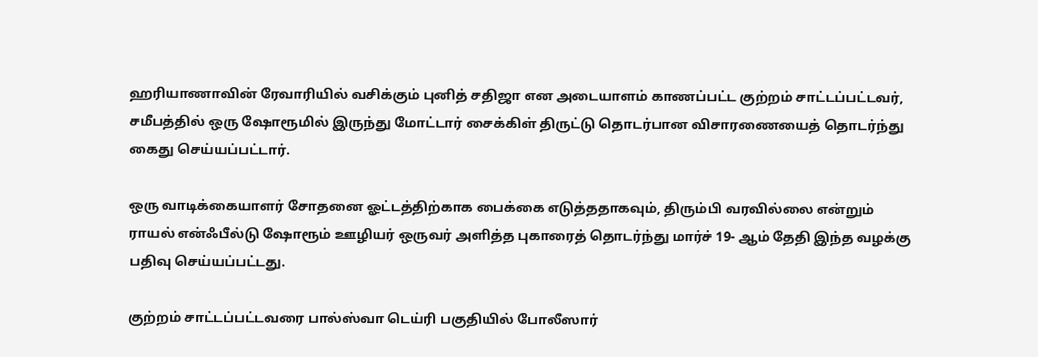ஹரியாணாவின் ரேவாரியில் வசிக்கும் புனித் சதிஜா என அடையாளம் காணப்பட்ட குற்றம் சாட்டப்பட்டவர், சமீபத்தில் ஒரு ஷோரூமில் இருந்து மோட்டார் சைக்கிள் திருட்டு தொடர்பான விசாரணையைத் தொடர்ந்து கைது செய்யப்பட்டார்.

ஒரு வாடிக்கையாளர் சோதனை ஓட்டத்திற்காக பைக்கை எடுத்ததாகவும், திரும்பி வரவில்லை என்றும் ராயல் என்ஃபீல்டு ஷோரூம் ஊழியர் ஒருவர் அளித்த புகாரைத் தொடர்ந்து மார்ச் 19- ஆம் தேதி இந்த வழக்கு பதிவு செய்யப்பட்டது.

குற்றம் சாட்டப்பட்டவரை பால்ஸ்வா டெய்ரி பகுதியில் போலீஸார்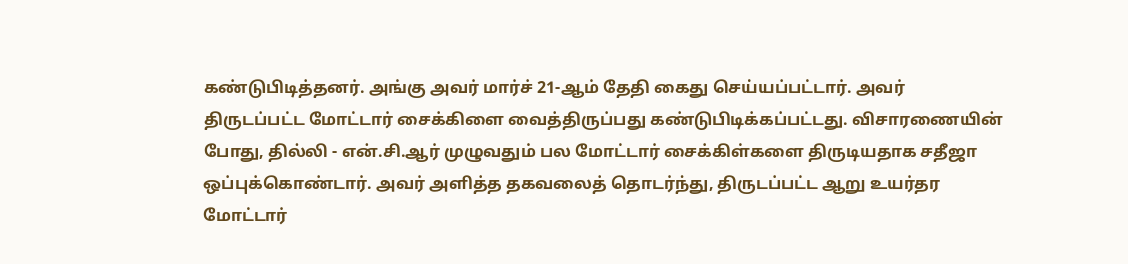கண்டுபிடித்தனர். அங்கு அவர் மார்ச் 21-ஆம் தேதி கைது செய்யப்பட்டார். அவர் திருடப்பட்ட மோட்டார் சைக்கிளை வைத்திருப்பது கண்டுபிடிக்கப்பட்டது. விசாரணையின் போது, தில்லி - என்.சி.ஆர் முழுவதும் பல மோட்டார் சைக்கிள்களை திருடியதாக சதீஜா ஒப்புக்கொண்டார். அவர் அளித்த தகவலைத் தொடர்ந்து, திருடப்பட்ட ஆறு உயர்தர மோட்டார்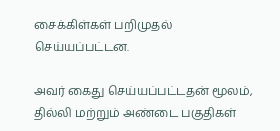சைக்கிள்கள் பறிமுதல் செய்யப்பட்டன.

அவர் கைது செய்யப்பட்டதன் மூலம், தில்லி மற்றும் அண்டை பகுதிகள்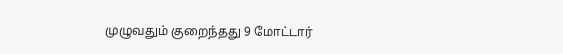முழுவதும் குறைந்தது 9 மோட்டார்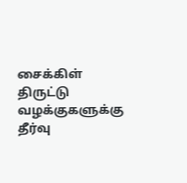சைக்கிள் திருட்டு வழக்குகளுக்கு தீர்வு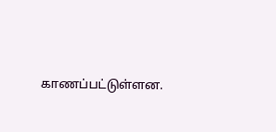காணப்பட்டுள்ளன.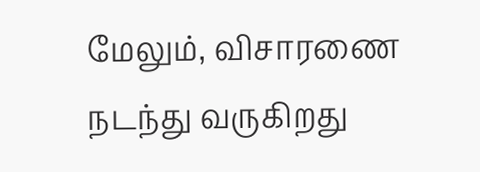மேலும், விசாரணை நடந்து வருகிறது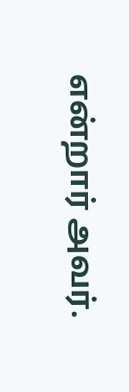என்றார் அவர்.